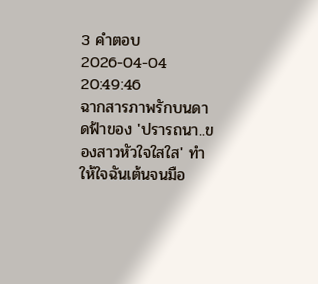3 คำตอบ2026-04-04 20:49:46
ฉากสารภาพรักบนดาดฟ้าของ 'ปรารถนา..ของสาวหัวใจใสใส' ทำให้ใจฉันเต้นจนมือ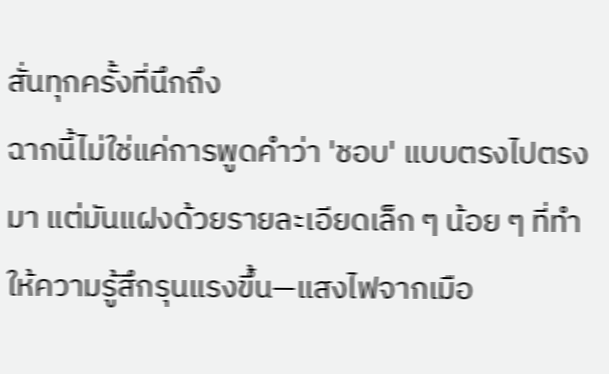สั่นทุกครั้งที่นึกถึง
ฉากนี้ไม่ใช่แค่การพูดคำว่า 'ชอบ' แบบตรงไปตรงมา แต่มันแฝงด้วยรายละเอียดเล็ก ๆ น้อย ๆ ที่ทำให้ความรู้สึกรุนแรงขึ้น—แสงไฟจากเมือ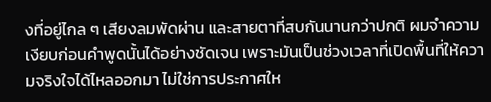งที่อยู่ไกล ๆ เสียงลมพัดผ่าน และสายตาที่สบกันนานกว่าปกติ ผมจำความเงียบก่อนคำพูดนั้นได้อย่างชัดเจน เพราะมันเป็นช่วงเวลาที่เปิดพื้นที่ให้ความจริงใจได้ไหลออกมา ไม่ใช่การประกาศให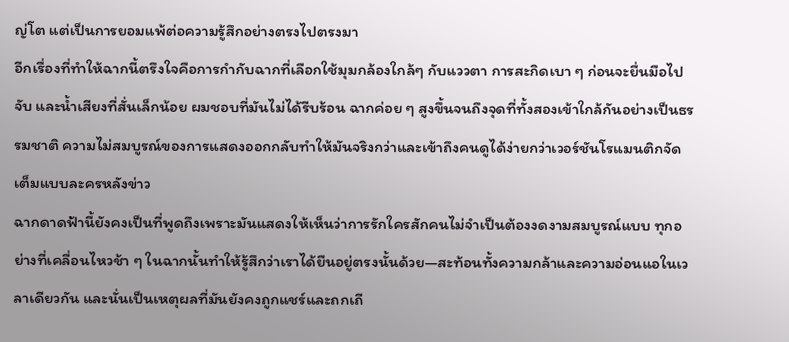ญ่โต แต่เป็นการยอมแพ้ต่อความรู้สึกอย่างตรงไปตรงมา
อีกเรื่องที่ทำให้ฉากนี้ตรึงใจคือการกำกับฉากที่เลือกใช้มุมกล้องใกล้ๆ กับแววตา การสะกิดเบา ๆ ก่อนจะยื่นมือไปจับ และน้ำเสียงที่สั่นเล็กน้อย ผมชอบที่มันไม่ได้รีบร้อน ฉากค่อย ๆ สูงขึ้นจนถึงจุดที่ทั้งสองเข้าใกล้กันอย่างเป็นธรรมชาติ ความไม่สมบูรณ์ของการแสดงออกกลับทำให้มันจริงกว่าและเข้าถึงคนดูได้ง่ายกว่าเวอร์ชันโรแมนติกจัดเต็มแบบละครหลังข่าว
ฉากดาดฟ้านี้ยังคงเป็นที่พูดถึงเพราะมันแสดงให้เห็นว่าการรักใครสักคนไม่จำเป็นต้องงดงามสมบูรณ์แบบ ทุกอย่างที่เคลื่อนไหวช้า ๆ ในฉากนั้นทำให้รู้สึกว่าเราได้ยืนอยู่ตรงนั้นด้วย—สะท้อนทั้งความกล้าและความอ่อนแอในเวลาเดียวกัน และนั่นเป็นเหตุผลที่มันยังคงถูกแชร์และถกเถี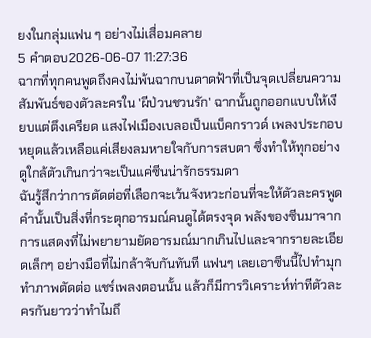ยงในกลุ่มแฟน ๆ อย่างไม่เสื่อมคลาย
5 คำตอบ2026-06-07 11:27:36
ฉากที่ทุกคนพูดถึงคงไม่พ้นฉากบนดาดฟ้าที่เป็นจุดเปลี่ยนความสัมพันธ์ของตัวละครใน 'ผีป่วนชวนรัก' ฉากนั้นถูกออกแบบให้เงียบแต่ตึงเครียด แสงไฟเมืองเบลอเป็นแบ็คกราวด์ เพลงประกอบหยุดแล้วเหลือแค่เสียงลมหายใจกับการสบตา ซึ่งทำให้ทุกอย่างดูใกล้ตัวเกินกว่าจะเป็นแค่ซีนน่ารักธรรมดา
ฉันรู้สึกว่าการตัดต่อที่เลือกจะเว้นจังหวะก่อนที่จะให้ตัวละครพูดคำนั้นเป็นสิ่งที่กระตุกอารมณ์คนดูได้ตรงจุด พลังของซีนมาจากการแสดงที่ไม่พยายามยัดอารมณ์มากเกินไปและจากรายละเอียดเล็กๆ อย่างมือที่ไม่กล้าจับกันทันที แฟนๆ เลยเอาซีนนี้ไปทำมุก ทำภาพตัดต่อ แชร์เพลงตอนนั้น แล้วก็มีการวิเคราะห์ท่าทีตัวละครกันยาวว่าทำไมถึ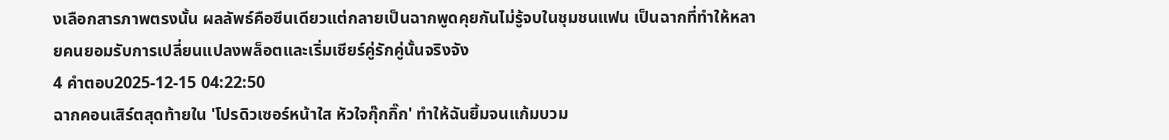งเลือกสารภาพตรงนั้น ผลลัพธ์คือซีนเดียวแต่กลายเป็นฉากพูดคุยกันไม่รู้จบในชุมชนแฟน เป็นฉากที่ทำให้หลายคนยอมรับการเปลี่ยนแปลงพล็อตและเริ่มเชียร์คู่รักคู่นั้นจริงจัง
4 คำตอบ2025-12-15 04:22:50
ฉากคอนเสิร์ตสุดท้ายใน 'โปรดิวเซอร์หน้าใส หัวใจกุ๊กกิ๊ก' ทำให้ฉันยิ้มจนแก้มบวม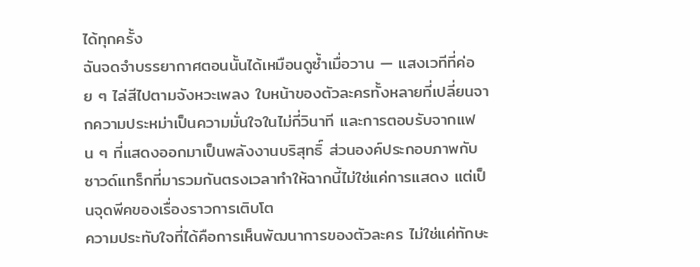ได้ทุกครั้ง
ฉันจดจำบรรยากาศตอนนั้นได้เหมือนดูซ้ำเมื่อวาน — แสงเวทีที่ค่อย ๆ ไล่สีไปตามจังหวะเพลง ใบหน้าของตัวละครทั้งหลายที่เปลี่ยนจากความประหม่าเป็นความมั่นใจในไม่กี่วินาที และการตอบรับจากแฟน ๆ ที่แสดงออกมาเป็นพลังงานบริสุทธิ์ ส่วนองค์ประกอบภาพกับซาวด์แทร็กที่มารวมกันตรงเวลาทำให้ฉากนี้ไม่ใช่แค่การแสดง แต่เป็นจุดพีคของเรื่องราวการเติบโต
ความประทับใจที่ได้คือการเห็นพัฒนาการของตัวละคร ไม่ใช่แค่ทักษะ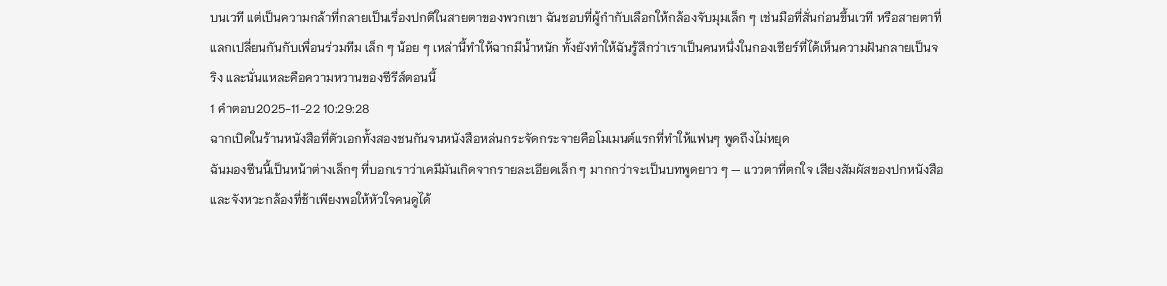บนเวที แต่เป็นความกล้าที่กลายเป็นเรื่องปกติในสายตาของพวกเขา ฉันชอบที่ผู้กำกับเลือกให้กล้องจับมุมเล็ก ๆ เช่นมือที่สั่นก่อนขึ้นเวที หรือสายตาที่แลกเปลี่ยนกันกับเพื่อนร่วมทีม เล็ก ๆ น้อย ๆ เหล่านี้ทำให้ฉากมีน้ำหนัก ทั้งยังทำให้ฉันรู้สึกว่าเราเป็นคนหนึ่งในกองเชียร์ที่ได้เห็นความฝันกลายเป็นจริง และนั่นแหละคือความหวานของซีรีส์ตอนนี้
1 คำตอบ2025-11-22 10:29:28
ฉากเปิดในร้านหนังสือที่ตัวเอกทั้งสองชนกันจนหนังสือหล่นกระจัดกระจายคือโมเมนต์แรกที่ทำให้แฟนๆ พูดถึงไม่หยุด
ฉันมองซีนนี้เป็นหน้าต่างเล็กๆ ที่บอกเราว่าเคมีมันเกิดจากรายละเอียดเล็ก ๆ มากกว่าจะเป็นบทพูดยาว ๆ — แววตาที่ตกใจ เสียงสัมผัสของปกหนังสือ และจังหวะกล้องที่ช้าเพียงพอให้หัวใจคนดูได้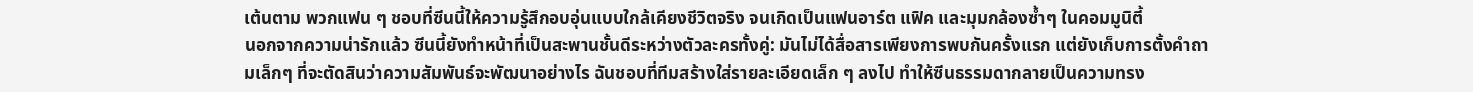เต้นตาม พวกแฟน ๆ ชอบที่ซีนนี้ให้ความรู้สึกอบอุ่นแบบใกล้เคียงชีวิตจริง จนเกิดเป็นแฟนอาร์ต แฟิค และมุมกล้องซ้ำๆ ในคอมมูนิตี้
นอกจากความน่ารักแล้ว ซีนนี้ยังทำหน้าที่เป็นสะพานชั้นดีระหว่างตัวละครทั้งคู่: มันไม่ได้สื่อสารเพียงการพบกันครั้งแรก แต่ยังเก็บการตั้งคำถามเล็กๆ ที่จะตัดสินว่าความสัมพันธ์จะพัฒนาอย่างไร ฉันชอบที่ทีมสร้างใส่รายละเอียดเล็ก ๆ ลงไป ทำให้ซีนธรรมดากลายเป็นความทรง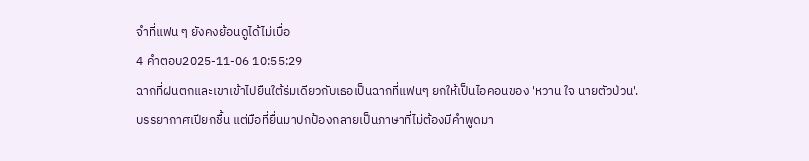จำที่แฟน ๆ ยังคงย้อนดูได้ไม่เบื่อ
4 คำตอบ2025-11-06 10:55:29
ฉากที่ฝนตกและเขาเข้าไปยืนใต้ร่มเดียวกับเธอเป็นฉากที่แฟนๆ ยกให้เป็นไอคอนของ 'หวาน ใจ นายตัวป่วน'.
บรรยากาศเปียกชื้น แต่มือที่ยื่นมาปกป้องกลายเป็นภาษาที่ไม่ต้องมีคำพูดมา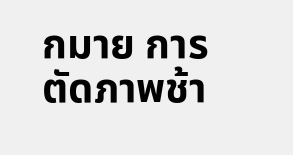กมาย การตัดภาพช้า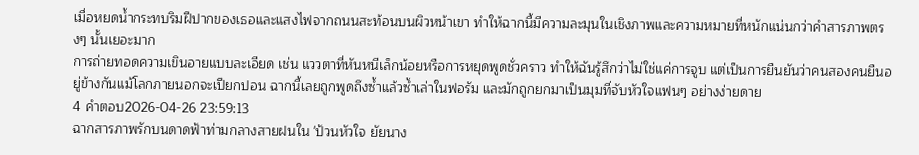เมื่อหยดน้ำกระทบริมฝีปากของเธอและแสงไฟจากถนนสะท้อนบนผิวหน้าเขา ทำให้ฉากนี้มีความละมุนในเชิงภาพและความหมายที่หนักแน่นกว่าคำสารภาพตรงๆ นั้นเยอะมาก
การถ่ายทอดความเขินอายแบบละเอียด เช่น แววตาที่หันหนีเล็กน้อยหรือการหยุดพูดชั่วคราว ทำให้ฉันรู้สึกว่าไม่ใช่แค่การจูบ แต่เป็นการยืนยันว่าคนสองคนยืนอยู่ข้างกันแม้โลกภายนอกจะเปียกปอน ฉากนี้เลยถูกพูดถึงซ้ำแล้วซ้ำเล่าในฟอรัม และมักถูกยกมาเป็นมุมที่จับหัวใจแฟนๆ อย่างง่ายดาย
4 คำตอบ2026-04-26 23:59:13
ฉากสารภาพรักบนดาดฟ้าท่ามกลางสายฝนใน 'ป้วนหัวใจ ยัยนาง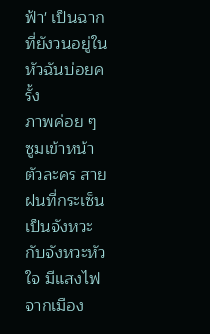ฟ้า' เป็นฉากที่ยังวนอยู่ในหัวฉันบ่อยครั้ง
ภาพค่อย ๆ ซูมเข้าหน้าตัวละคร สายฝนที่กระเซ็นเป็นจังหวะกับจังหวะหัวใจ มีแสงไฟจากเมือง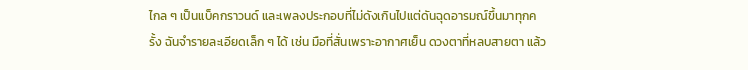ไกล ๆ เป็นแบ็คกราวนด์ และเพลงประกอบที่ไม่ดังเกินไปแต่ดันฉุดอารมณ์ขึ้นมาทุกครั้ง ฉันจำรายละเอียดเล็ก ๆ ได้ เช่น มือที่สั่นเพราะอากาศเย็น ดวงตาที่หลบสายตา แล้ว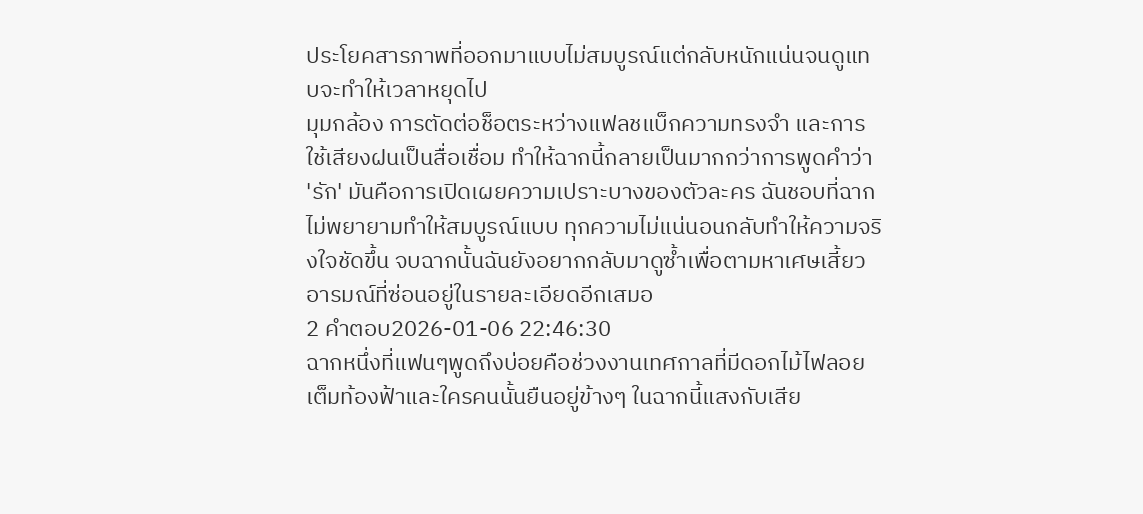ประโยคสารภาพที่ออกมาแบบไม่สมบูรณ์แต่กลับหนักแน่นจนดูแทบจะทำให้เวลาหยุดไป
มุมกล้อง การตัดต่อช็อตระหว่างแฟลชแบ็กความทรงจำ และการใช้เสียงฝนเป็นสื่อเชื่อม ทำให้ฉากนี้กลายเป็นมากกว่าการพูดคำว่า 'รัก' มันคือการเปิดเผยความเปราะบางของตัวละคร ฉันชอบที่ฉากไม่พยายามทำให้สมบูรณ์แบบ ทุกความไม่แน่นอนกลับทำให้ความจริงใจชัดขึ้น จบฉากนั้นฉันยังอยากกลับมาดูซ้ำเพื่อตามหาเศษเสี้ยวอารมณ์ที่ซ่อนอยู่ในรายละเอียดอีกเสมอ
2 คำตอบ2026-01-06 22:46:30
ฉากหนึ่งที่แฟนๆพูดถึงบ่อยคือช่วงงานเทศกาลที่มีดอกไม้ไฟลอยเต็มท้องฟ้าและใครคนนั้นยืนอยู่ข้างๆ ในฉากนี้แสงกับเสีย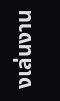งเล่นงาน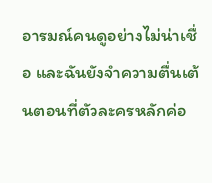อารมณ์คนดูอย่างไม่น่าเชื่อ และฉันยังจำความตื่นเต้นตอนที่ตัวละครหลักค่อ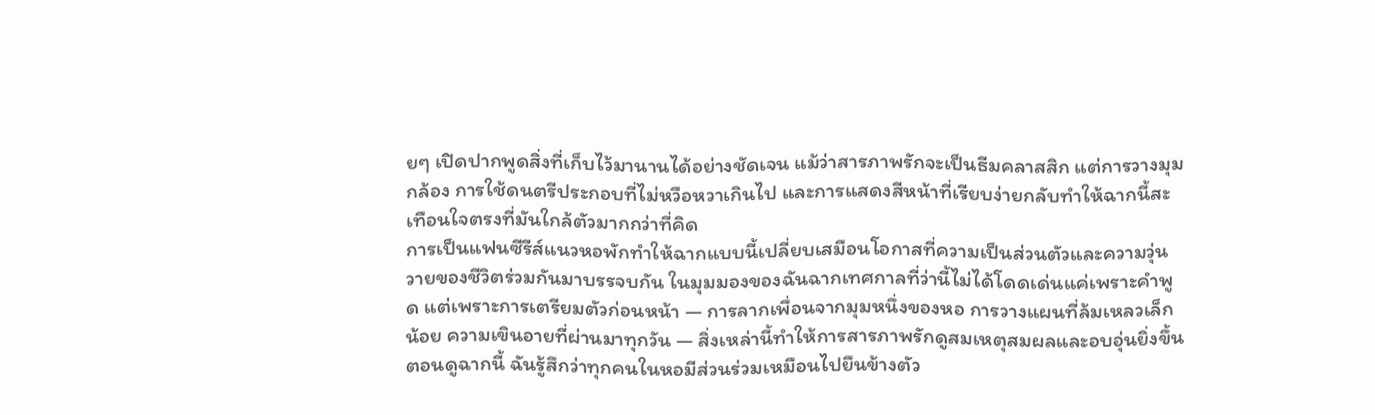ยๆ เปิดปากพูดสิ่งที่เก็บไว้มานานได้อย่างชัดเจน แม้ว่าสารภาพรักจะเป็นธีมคลาสสิก แต่การวางมุมกล้อง การใช้ดนตรีประกอบที่ไม่หวือหวาเกินไป และการแสดงสีหน้าที่เรียบง่ายกลับทำให้ฉากนี้สะเทือนใจตรงที่มันใกล้ตัวมากกว่าที่คิด
การเป็นแฟนซีรีส์แนวหอพักทำให้ฉากแบบนี้เปลี่ยบเสมือนโอกาสที่ความเป็นส่วนตัวและความวุ่นวายของชีวิตร่วมกันมาบรรจบกัน ในมุมมองของฉันฉากเทศกาลที่ว่านี้ไม่ได้โดดเด่นแค่เพราะคำพูด แต่เพราะการเตรียมตัวก่อนหน้า — การลากเพื่อนจากมุมหนึ่งของหอ การวางแผนที่ล้มเหลวเล็กน้อย ความเขินอายที่ผ่านมาทุกวัน — สิ่งเหล่านี้ทำให้การสารภาพรักดูสมเหตุสมผลและอบอุ่นยิ่งขึ้น ตอนดูฉากนี้ ฉันรู้สึกว่าทุกคนในหอมีส่วนร่วมเหมือนไปยืนข้างตัว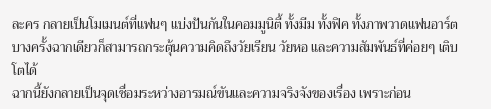ละคร กลายเป็นโมเมนต์ที่แฟนๆ แบ่งปันกันในคอมมูนิตี้ ทั้งมีม ทั้งฟิค ทั้งภาพวาดแฟนอาร์ต บางครั้งฉากเดียวก็สามารถกระตุ้นความคิดถึงวัยเรียน วัยหอ และความสัมพันธ์ที่ค่อยๆ เติบโตได้
ฉากนี้ยังกลายเป็นจุดเชื่อมระหว่างอารมณ์ขันและความจริงจังของเรื่อง เพราะก่อน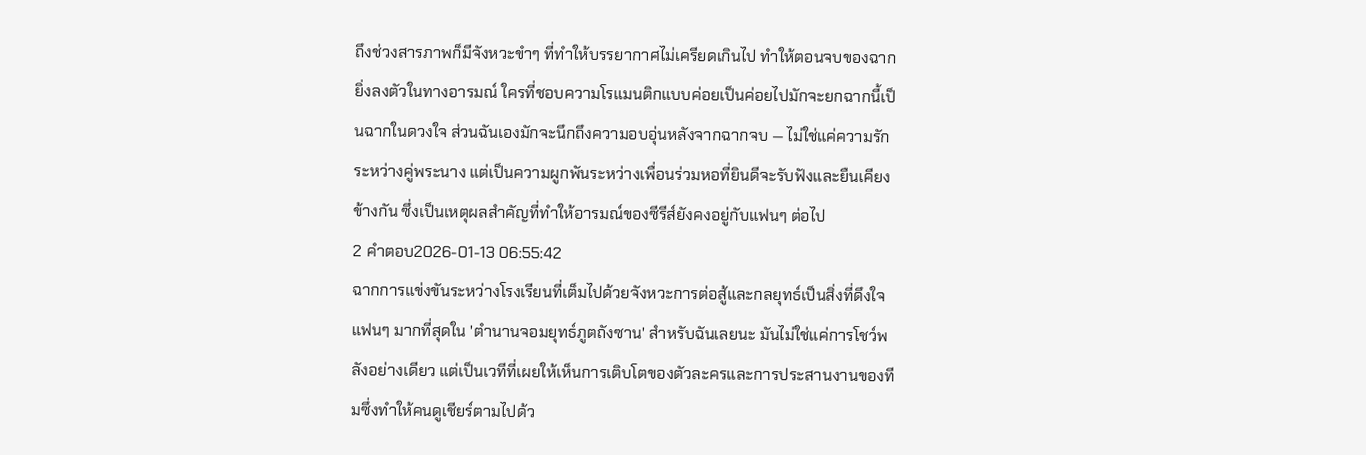ถึงช่วงสารภาพก็มีจังหวะขำๆ ที่ทำให้บรรยากาศไม่เครียดเกินไป ทำให้ตอนจบของฉากยิ่งลงตัวในทางอารมณ์ ใครที่ชอบความโรแมนติกแบบค่อยเป็นค่อยไปมักจะยกฉากนี้เป็นฉากในดวงใจ ส่วนฉันเองมักจะนึกถึงความอบอุ่นหลังจากฉากจบ — ไม่ใช่แค่ความรักระหว่างคู่พระนาง แต่เป็นความผูกพันระหว่างเพื่อนร่วมหอที่ยินดีจะรับฟังและยืนเคียงข้างกัน ซึ่งเป็นเหตุผลสำคัญที่ทำให้อารมณ์ของซีรีส์ยังคงอยู่กับแฟนๆ ต่อไป
2 คำตอบ2026-01-13 06:55:42
ฉากการแข่งขันระหว่างโรงเรียนที่เต็มไปด้วยจังหวะการต่อสู้และกลยุทธ์เป็นสิ่งที่ดึงใจแฟนๆ มากที่สุดใน 'ตํานานจอมยุทธ์ภูตถังซาน' สำหรับฉันเลยนะ มันไม่ใช่แค่การโชว์พลังอย่างเดียว แต่เป็นเวทีที่เผยให้เห็นการเติบโตของตัวละครและการประสานงานของทีมซึ่งทำให้คนดูเชียร์ตามไปด้ว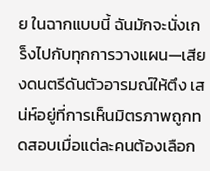ย ในฉากแบบนี้ ฉันมักจะนั่งเกร็งไปกับทุกการวางแผน—เสียงดนตรีดันตัวอารมณ์ให้ตึง เสน่ห์อยู่ที่การเห็นมิตรภาพถูกทดสอบเมื่อแต่ละคนต้องเลือก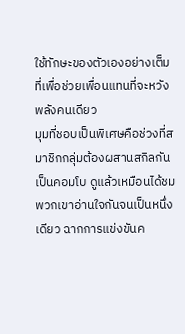ใช้ทักษะของตัวเองอย่างเต็มที่เพื่อช่วยเพื่อนแทนที่จะหวังพลังคนเดียว
มุมที่ชอบเป็นพิเศษคือช่วงที่สมาชิกกลุ่มต้องผสานสกิลกันเป็นคอมโบ ดูแล้วเหมือนได้ชมพวกเขาอ่านใจกันจนเป็นหนึ่งเดียว ฉากการแข่งขันค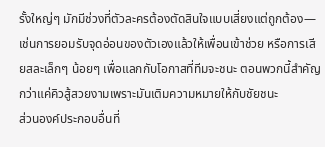รั้งใหญ่ๆ มักมีช่วงที่ตัวละครต้องตัดสินใจแบบเสี่ยงแต่ถูกต้อง—เช่นการยอมรับจุดอ่อนของตัวเองแล้วให้เพื่อนเข้าช่วย หรือการเสียสละเล็กๆ น้อยๆ เพื่อแลกกับโอกาสที่ทีมจะชนะ ตอนพวกนี้สำคัญกว่าแค่คิวสู้สวยงามเพราะมันเติมความหมายให้กับชัยชนะ
ส่วนองค์ประกอบอื่นที่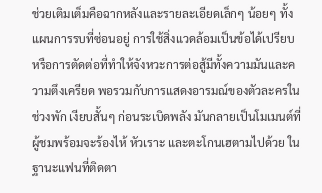ช่วยเติมเต็มคือฉากหลังและรายละเอียดเล็กๆ น้อยๆ ทั้งแผนการรบที่ซ่อนอยู่ การใช้สิ่งแวดล้อมเป็นข้อได้เปรียบ หรือการตัดต่อที่ทำให้จังหวะการต่อสู้มีทั้งความมันและความตึงเครียด พอรวมกับการแสดงอารมณ์ของตัวละครในช่วงพัก เงียบสั้นๆ ก่อนระเบิดพลัง มันกลายเป็นโมเมนต์ที่ผู้ชมพร้อมจะร้องไห้ หัวเราะ และตะโกนเฮตามไปด้วย ในฐานะแฟนที่ติดตา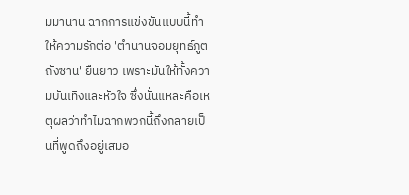มมานาน ฉากการแข่งขันแบบนี้ทำให้ความรักต่อ 'ตํานานจอมยุทธ์ภูตถังซาน' ยืนยาว เพราะมันให้ทั้งความบันเทิงและหัวใจ ซึ่งนั่นแหละคือเหตุผลว่าทำไมฉากพวกนี้ถึงกลายเป็นที่พูดถึงอยู่เสมอ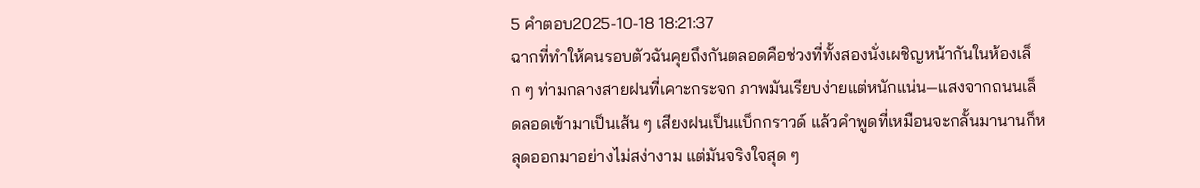5 คำตอบ2025-10-18 18:21:37
ฉากที่ทำให้คนรอบตัวฉันคุยถึงกันตลอดคือช่วงที่ทั้งสองนั่งเผชิญหน้ากันในห้องเล็ก ๆ ท่ามกลางสายฝนที่เคาะกระจก ภาพมันเรียบง่ายแต่หนักแน่น—แสงจากถนนเล็ดลอดเข้ามาเป็นเส้น ๆ เสียงฝนเป็นแบ็กกราวด์ แล้วคำพูดที่เหมือนจะกลั้นมานานก็หลุดออกมาอย่างไม่สง่างาม แต่มันจริงใจสุด ๆ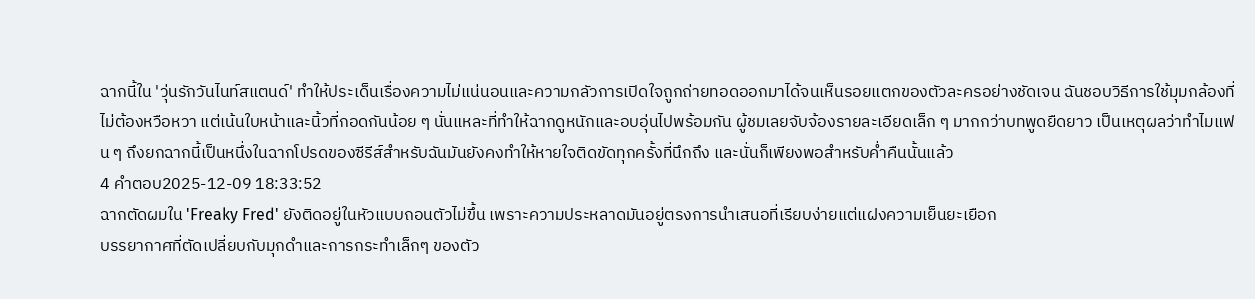ฉากนี้ใน 'วุ่นรักวันไนท์สแตนด์' ทำให้ประเด็นเรื่องความไม่แน่นอนและความกลัวการเปิดใจถูกถ่ายทอดออกมาได้จนเห็นรอยแตกของตัวละครอย่างชัดเจน ฉันชอบวิธีการใช้มุมกล้องที่ไม่ต้องหวือหวา แต่เน้นใบหน้าและนิ้วที่กอดกันน้อย ๆ นั่นแหละที่ทำให้ฉากดูหนักและอบอุ่นไปพร้อมกัน ผู้ชมเลยจับจ้องรายละเอียดเล็ก ๆ มากกว่าบทพูดยืดยาว เป็นเหตุผลว่าทำไมแฟน ๆ ถึงยกฉากนี้เป็นหนึ่งในฉากโปรดของซีรีส์สำหรับฉันมันยังคงทำให้หายใจติดขัดทุกครั้งที่นึกถึง และนั่นก็เพียงพอสำหรับค่ำคืนนั้นแล้ว
4 คำตอบ2025-12-09 18:33:52
ฉากตัดผมใน 'Freaky Fred' ยังติดอยู่ในหัวแบบถอนตัวไม่ขึ้น เพราะความประหลาดมันอยู่ตรงการนำเสนอที่เรียบง่ายแต่แฝงความเย็นยะเยือก
บรรยากาศที่ตัดเปลี่ยบกับมุกดำและการกระทำเล็กๆ ของตัว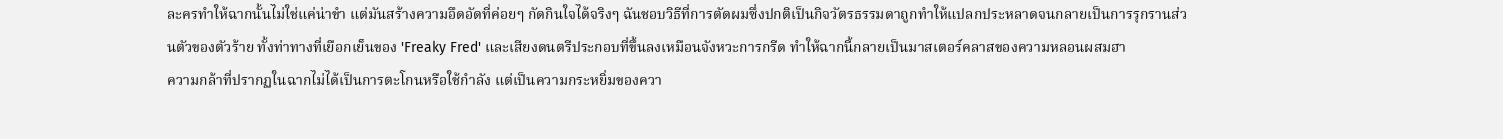ละครทำให้ฉากนั้นไม่ใช่แค่น่าขำ แต่มันสร้างความอึดอัดที่ค่อยๆ กัดกินใจได้จริงๆ ฉันชอบวิธีที่การตัดผมซึ่งปกติเป็นกิจวัตรธรรมดาถูกทำให้แปลกประหลาดจนกลายเป็นการรุกรานส่วนตัวของตัวร้าย ทั้งท่าทางที่เยือกเย็นของ 'Freaky Fred' และเสียงดนตรีประกอบที่ขึ้นลงเหมือนจังหวะการกรีด ทำให้ฉากนี้กลายเป็นมาสเตอร์คลาสของความหลอนผสมฮา
ความกล้าที่ปรากฏในฉากไม่ได้เป็นการตะโกนหรือใช้กำลัง แต่เป็นความกระหยิ่มของควา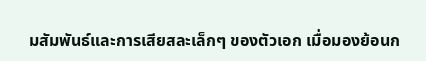มสัมพันธ์และการเสียสละเล็กๆ ของตัวเอก เมื่อมองย้อนก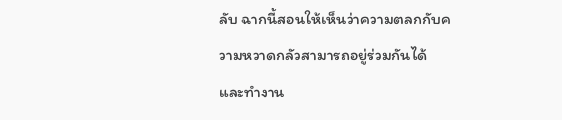ลับ ฉากนี้สอนให้เห็นว่าความตลกกับความหวาดกลัวสามารถอยู่ร่วมกันได้และทำงาน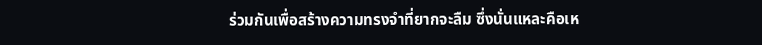ร่วมกันเพื่อสร้างความทรงจำที่ยากจะลืม ซึ่งนั่นแหละคือเห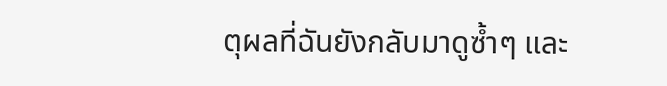ตุผลที่ฉันยังกลับมาดูซ้ำๆ และ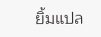ยิ้มแปล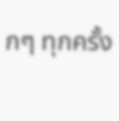กๆ ทุกครั้ง